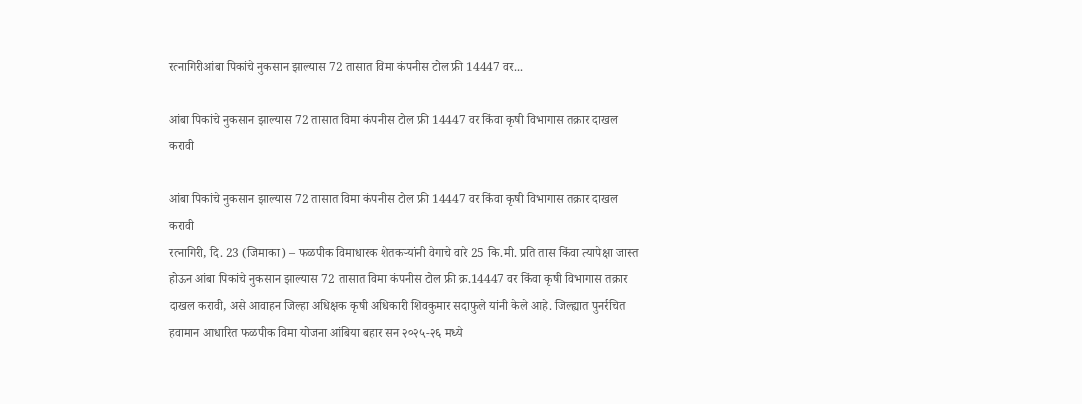रत्नागिरीआंबा पिकांचे नुकसान झाल्यास 72 तासात विमा कंपनीस टोल फ्री 14447 वर...

आंबा पिकांचे नुकसान झाल्यास 72 तासात विमा कंपनीस टोल फ्री 14447 वर किंवा कृषी विभागास तक्रार दाखल करावी

आंबा पिकांचे नुकसान झाल्यास 72 तासात विमा कंपनीस टोल फ्री 14447 वर किंवा कृषी विभागास तक्रार दाखल करावी
रत्नागिरी, दि. 23 (जिमाका) – फळपीक विमाधारक शेतकऱ्यांनी वेगाचे वारे 25 कि.मी. प्रति तास किंवा त्यापेक्षा जास्त होऊन आंबा पिकांचे नुकसान झाल्यास 72 तासात विमा कंपनीस टोल फ्री क्र.14447 वर किंवा कृषी विभागास तक्रार दाखल करावी, असे आवाहन जिल्हा अधिक्षक कृषी अधिकारी शिवकुमार सदाफुले यांनी केले आहे. जिल्ह्यात पुनर्रचित हवामान आधारित फळपीक विमा योजना आंबिया बहार सन २०२५-२६ मध्ये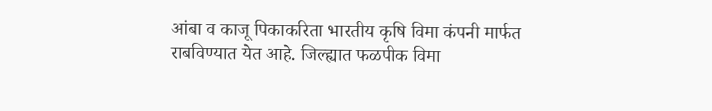आंबा व काजू पिकाकरिता भारतीय कृषि विमा कंपनी मार्फत राबविण्यात येत आहे. जिल्ह्यात फळपीक विमा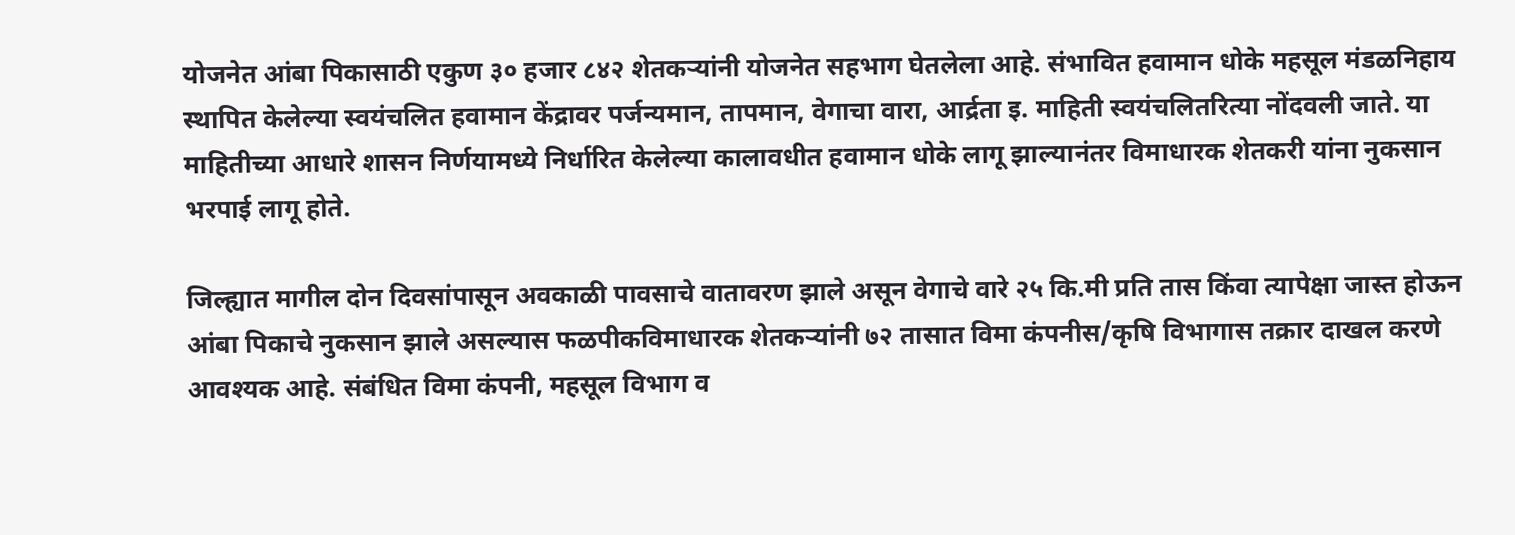योजनेत आंबा पिकासाठी एकुण ३० हजार ८४२ शेतकऱ्यांनी योजनेत सहभाग घेतलेला आहे. संभावित हवामान धोके महसूल मंडळनिहाय स्थापित केलेल्या स्वयंचलित हवामान केंद्रावर पर्जन्यमान, तापमान, वेगाचा वारा, आर्द्रता इ. माहिती स्वयंचलितरित्या नोंदवली जाते. या माहितीच्या आधारे शासन निर्णयामध्ये निर्धारित केलेल्या कालावधीत हवामान धोके लागू झाल्यानंतर विमाधारक शेतकरी यांना नुकसान भरपाई लागू होते.

जिल्ह्यात मागील दोन दिवसांपासून अवकाळी पावसाचे वातावरण झाले असून वेगाचे वारे २५ कि.मी प्रति तास किंवा त्यापेक्षा जास्त होऊन आंबा पिकाचे नुकसान झाले असल्यास फळपीकविमाधारक शेतकऱ्यांनी ७२ तासात विमा कंपनीस/कृषि विभागास तक्रार दाखल करणे आवश्यक आहे. संबंधित विमा कंपनी, महसूल विभाग व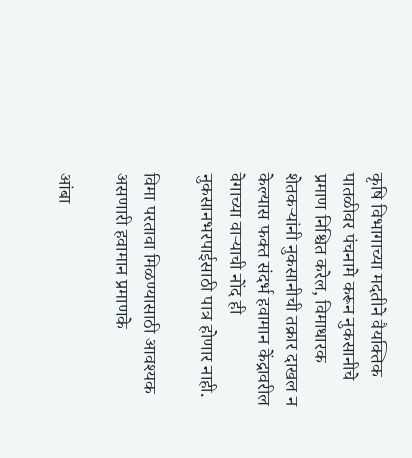कृषि विभागाच्या मदतीने वैयक्तिक पातळीवर पंचनामे करून नुकसानीचे प्रमाण निश्चित करेल, विमाधारक शेतकऱ्यांनी नुकसानीची तक्रार दाखल न केल्यास फक्त संदर्भ हवामान केंद्रावरील वेगाच्या वाऱ्याची नोंद ही नुकसानभरपाईसाठी पात्र होणार नाही.

विमा परतावा मिळण्यासाठी आवश्यक असणारी हवामान प्रमाणके

आंबा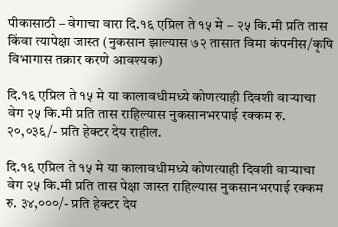पीकासाठी – वेगाचा वारा दि.१६ एप्रिल ते १५ मे – २५ कि.मी प्रति तास किंवा त्यापेक्षा जास्त (नुकसान झाल्यास ७२ तासात विमा कंपनीस/कृषि विभागास तक्रार करणे आवश्यक)

दि.१६ एप्रिल ते १५ मे या कालावधीमध्ये कोणत्याही दिवशी वाऱ्याचा वेग २५ कि.मी प्रति तास राहिल्यास नुकसानभरपाई रक्कम रु. २०,०३६/- प्रति हेक्टर देय राहील.

दि.१६ एप्रिल ते १५ मे या कालावधीमध्ये कोणत्याही दिवशी वाऱ्याचा वेग २५ कि.मी प्रति तास पेक्षा जास्त राहिल्यास नुकसानभरपाई रक्कम रु. ३४,०००/- प्रति हेक्टर देय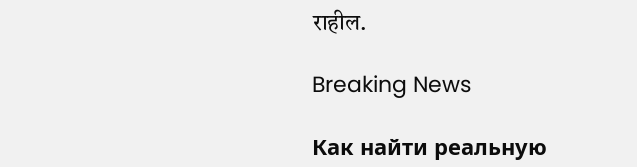राहील.

Breaking News

Как найти реальную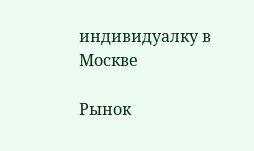индивидуалку в Москве

Рынок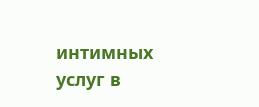интимных услуг в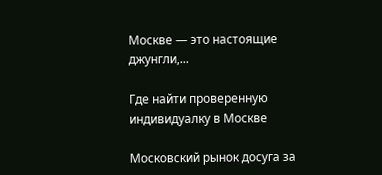Москве — это настоящие джунгли,...

Где найти проверенную индивидуалку в Москве

Московский рынок досуга за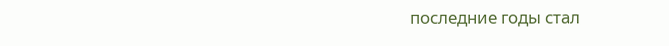последние годы стал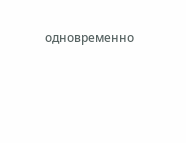одновременно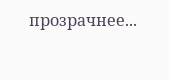прозрачнее...